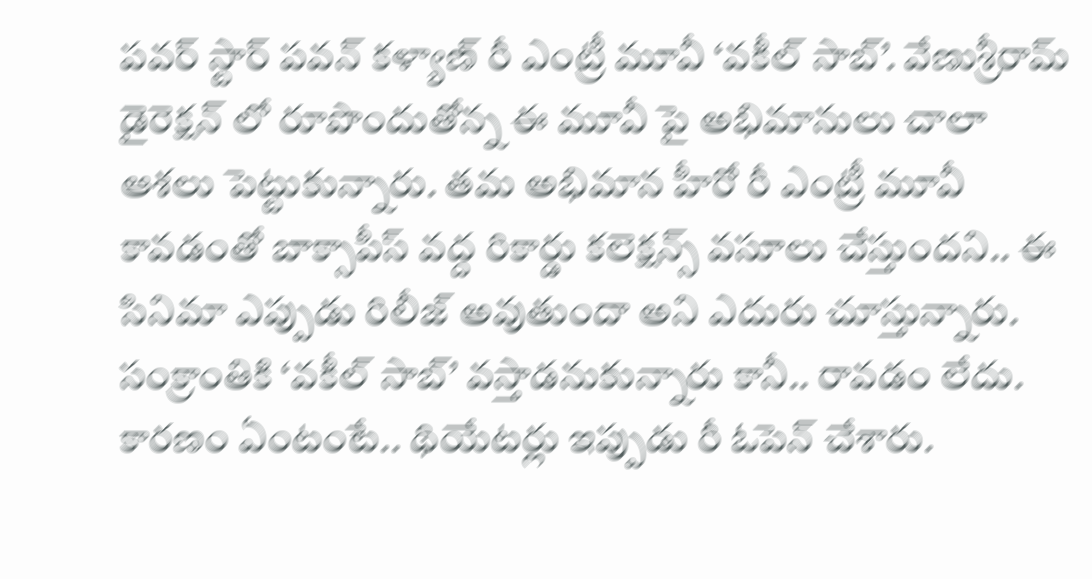పవర్ స్టార్ పవన్ కళ్యాణ్ రీ ఎంట్రీ మూవీ ‘వకీల్ సాబ్’. వేణుశ్రీరామ్ డైరెక్షన్ లో రూపొందుతోన్న ఈ మూవీ పై అభిమానులు చాలా ఆశలు పెట్టుకున్నారు. తమ అభిమాన హీరో రీ ఎంట్రీ మూవీ కావడంతో బాక్సాపీస్ వద్ద రికార్డు కలెక్షన్స్ వసూలు చేస్తుందని.. ఈ సినిమా ఎప్పుడు రిలీజ్ అవుతుందా అని ఎదురు చూస్తున్నారు. సంక్రాంతికి ‘వకీల్ సాబ్’ వస్తాడనుకున్నారు కానీ.. రావడం లేదు. కారణం ఏంటంటే.. థియేటర్లు ఇప్పుడు రీ ఓపెన్ చేశారు.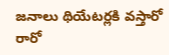జనాలు థియేటర్లకి వస్తారో రారో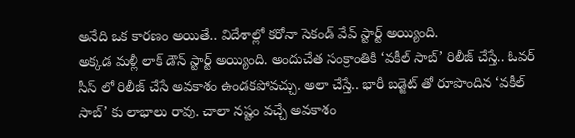అనేది ఒక కారణం అయితే.. విదేశాల్లో కరోనా సెకండ్ వేవ్ స్టార్ట్ అయ్యింది.
అక్కడ మళ్లీ లాక్ డౌన్ స్టార్ట్ అయ్యింది. అందుచేత సంక్రాంతికి ‘వకీల్ సాబ్’ రిలీజ్ చేస్తే.. ఓవర్ సీస్ లో రిలీజ్ చేసే అవకాశం ఉండకపోవచ్చు. అలా చేస్తే.. భారీ బడ్జెట్ తో రూపొందిన ‘వకీల్ సాబ్’ కు లాభాలు రావు. చాలా నష్టం వచ్చే అవకాశం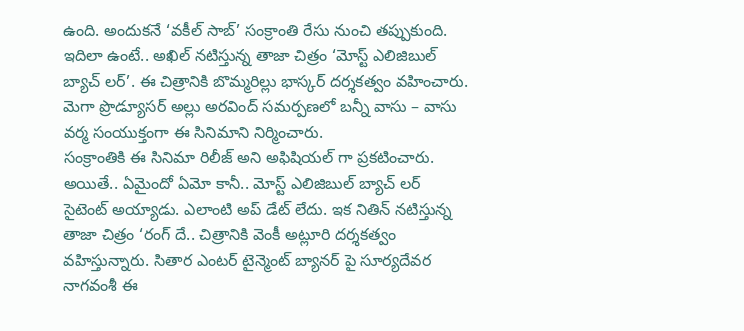ఉంది. అందుకనే ‘వకీల్ సాబ్’ సంక్రాంతి రేసు నుంచి తప్పుకుంది. ఇదిలా ఉంటే.. అఖిల్ నటిస్తున్న తాజా చిత్రం ‘మోస్ట్ ఎలిజిబుల్ బ్యాచ్ లర్’. ఈ చిత్రానికి బొమ్మరిల్లు భాస్కర్ దర్శకత్వం వహించారు. మెగా ప్రొడ్యూసర్ అల్లు అరవింద్ సమర్పణలో బన్నీ వాసు – వాసు వర్మ సంయుక్తంగా ఈ సినిమాని నిర్మించారు.
సంక్రాంతికి ఈ సినిమా రిలీజ్ అని అఫిషియల్ గా ప్రకటించారు. అయితే.. ఏమైందో ఏమో కానీ.. మోస్ట్ ఎలిజిబుల్ బ్యాచ్ లర్ సైటెంట్ అయ్యాడు. ఎలాంటి అప్ డేట్ లేదు. ఇక నితిన్ నటిస్తున్న తాజా చిత్రం ‘రంగ్ దే.. చిత్రానికి వెంకీ అట్లూరి దర్శకత్వం వహిస్తున్నారు. సితార ఎంటర్ టైన్మెంట్ బ్యానర్ పై సూర్యదేవర నాగవంశీ ఈ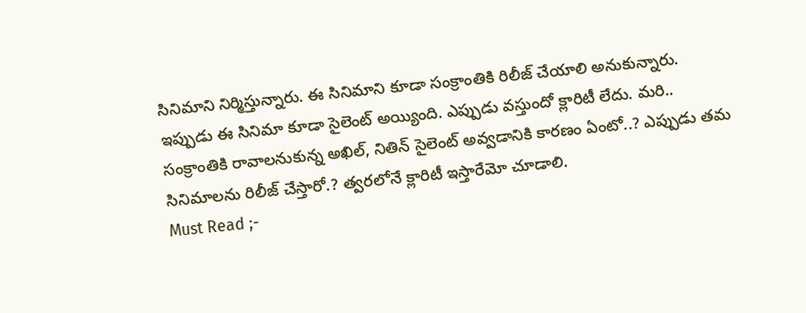సినిమాని నిర్మిస్తున్నారు. ఈ సినిమాని కూడా సంక్రాంతికి రిలీజ్ చేయాలి అనుకున్నారు. ఇప్పుడు ఈ సినిమా కూడా సైలెంట్ అయ్యింది. ఎప్పుడు వస్తుందో క్లారిటీ లేదు. మరి.. సంక్రాంతికి రావాలనుకున్న అఖిల్, నితిన్ సైలెంట్ అవ్వడానికి కారణం ఏంటో..? ఎప్పుడు తమ సినిమాలను రిలీజ్ చేస్తారో.? త్వరలోనే క్లారిటీ ఇస్తారేమో చూడాలి.
Must Read ;-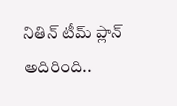నితిన్ టీమ్ ప్లాన్ అదిరింది..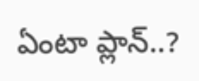ఏంటా ప్లాన్..?